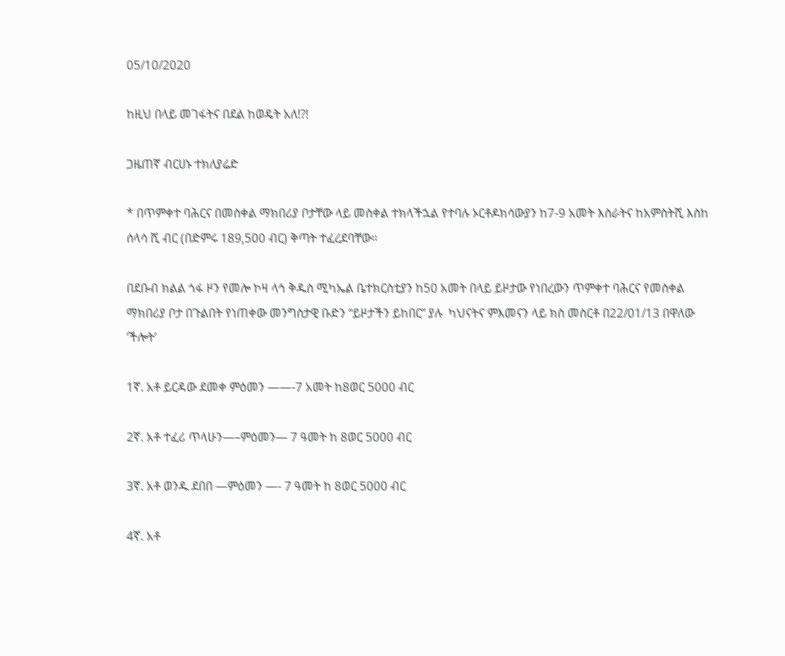05/10/2020

ከዚህ በላይ መገፋትና በደል ከወዴት አለ!?!

ጋዜጠኛ ብርሀኑ ተክለያሬድ

* በጥምቀተ ባሕርና በመስቀል ማክበሪያ ቦታቸው ላይ መስቀል ተክላችኋል የተባሉ ኦርቶዶክሳውያን ከ7-9 አመት እስራትና ከአምስትሺ እስከ ሰላሳ ሺ ብር (በድምሩ 189,500 ብር) ቅጣት ተፈረደባቸው።

በደቡብ ክልል ጎፋ ዞን የመሎ ኮዛ ላኅ ቅዱስ ሚካኤል ቤተክርስቲያን ከ50 አመት በላይ ይዞታው የነበረውን ጥምቀተ ባሕርና የመስቀል ማክበሪያ ቦታ በጉልበት የነጠቀው መንግስታዊ ቡድን “ይዞታችን ይከበር” ያሉ  ካህናትና ምእመናን ላይ ክስ መስርቶ በ22/01/13 በዋለው ‘ችሎት’

1ኛ. አቶ ይርዳው ደመቀ ምዕመን ——-7 አመት ከ8ወር 5000 ብር

2ኛ. አቶ ተፈሪ ጥላሁን—–ምዕመን— 7 ዓመት ከ 8ወር 5000 ብር

3ኛ. አቶ ወንዱ ደበበ —ምዕመን —- 7 ዓመት ከ 8ወር 5000 ብር

4ኛ. አቶ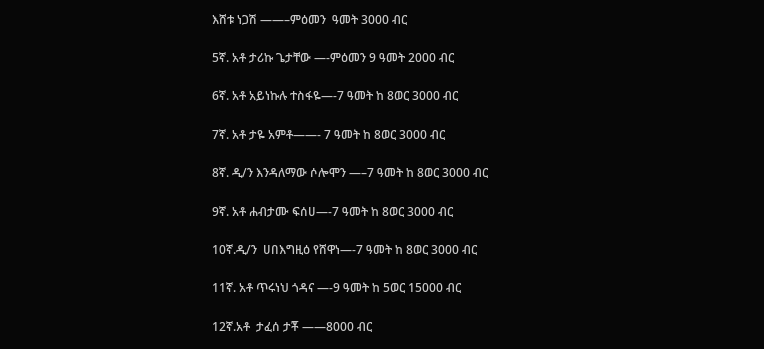እሸቱ ነጋሽ ——–ምዕመን  ዓመት 3000 ብር

5ኛ. አቶ ታሪኩ ጌታቸው —-ምዕመን 9 ዓመት 2000 ብር

6ኛ. አቶ አይነኩሉ ተስፋዬ—-7 ዓመት ከ 8ወር 3000 ብር

7ኛ. አቶ ታዬ አምቶ——- 7 ዓመት ከ 8ወር 3000 ብር

8ኛ. ዲ/ን እንዳለማው ሶሎሞን —–7 ዓመት ከ 8ወር 3000 ብር

9ኛ. አቶ ሐብታሙ ፍሰሀ—-7 ዓመት ከ 8ወር 3000 ብር

10ኛ.ዲ/ን  ሀበእግዚዕ የሸዋነ—-7 ዓመት ከ 8ወር 3000 ብር

11ኛ. አቶ ጥሩነህ ጎዳና —-9 ዓመት ከ 5ወር 15000 ብር

12ኛ.አቶ  ታፈሰ ታቾ ——8000 ብር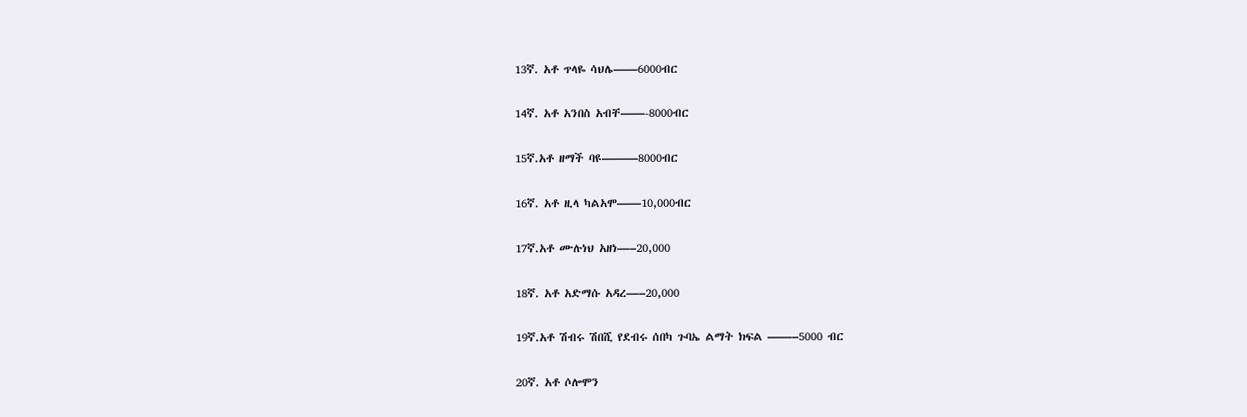13ኛ. አቶ ጥላዬ ሳህሌ——6000ብር

14ኛ. አቶ አንበስ አብቸ——-8000ብር

15ኛ.አቶ ዘማች ባዩ———8000ብር

16ኛ. አቶ ዚላ ካልአሞ——10,000ብር

17ኛ.አቶ ሙሉነህ አዘነ—–20,000

18ኛ. አቶ አድማሱ አዳረ—–20,000

19ኛ.አቶ ሽብሩ ሽበሺ የደብሩ ሰበካ ጉባኤ ልማት ክፍል ——–5000 ብር

20ኛ. አቶ ሶሎሞን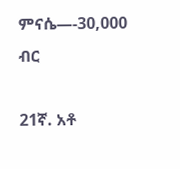ምናሴ—-30,000 ብር

21ኛ. አቶ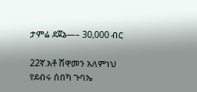ታምሬ ደጀኔ—– 30,000 ብር

22ኛ.አቶ ሸዋመን አለምነህ የደብሩ ሰበካ ጉባኤ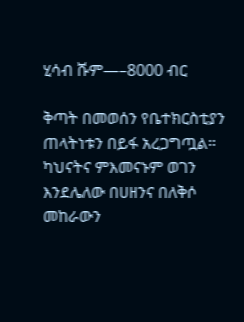ሂሳብ ሹም—–8000 ብር

ቅጣት በመወሰን የቤተክርስቲያን ጠላትነቱን በይፋ አረጋግጧል። ካህናትና ምእመናኑም ወገን እንደሌለው በሀዘንና በለቅሶ መከራውን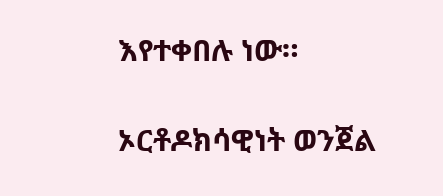እየተቀበሉ ነው።

ኦርቶዶክሳዊነት ወንጀል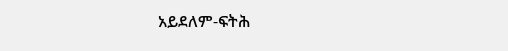አይደለም-ፍትሕ